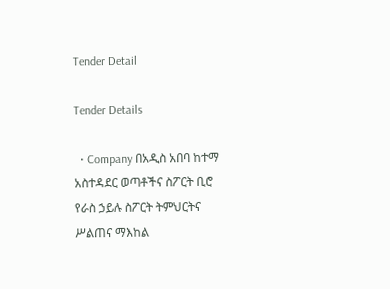Tender Detail

Tender Details

  • Company በአዲስ አበባ ከተማ አስተዳደር ወጣቶችና ስፖርት ቢሮ የራስ ኃይሉ ስፖርት ትምህርትና ሥልጠና ማእከል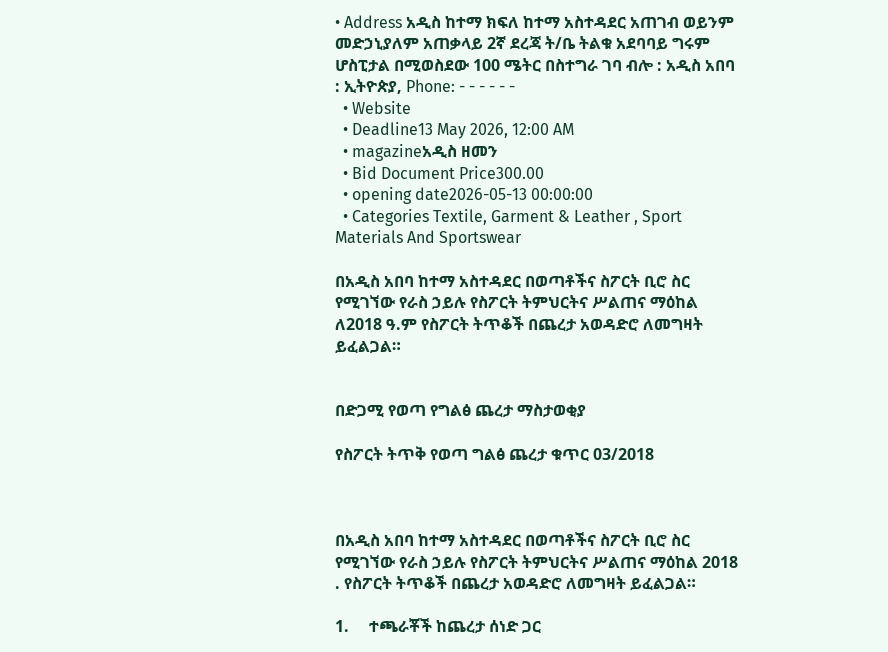• Address አዲስ ከተማ ክፍለ ከተማ አስተዳደር አጠገብ ወይንም መድኃኒያለም አጠቃላይ 2ኛ ደረጃ ት/ቤ ትልቁ አደባባይ ግሩም ሆስፒታል በሚወስደው 100 ሜትር በስተግራ ገባ ብሎ : አዲስ አበባ : ኢትዮጵያ, Phone: - - - - - -
  • Website
  • Deadline13 May 2026, 12:00 AM
  • magazineአዲስ ዘመን
  • Bid Document Price300.00
  • opening date2026-05-13 00:00:00
  • Categories Textile, Garment & Leather , Sport Materials And Sportswear

በአዲስ አበባ ከተማ አስተዳደር በወጣቶችና ስፖርት ቢሮ ስር የሚገኘው የራስ ኃይሉ የስፖርት ትምህርትና ሥልጠና ማዕከል ለ2018 ዓ.ም የስፖርት ትጥቆች በጨረታ አወዳድሮ ለመግዛት ይፈልጋል።


በድጋሚ የወጣ የግልፅ ጨረታ ማስታወቂያ

የስፖርት ትጥቅ የወጣ ግልፅ ጨረታ ቁጥር 03/2018



በአዲስ አበባ ከተማ አስተዳደር በወጣቶችና ስፖርት ቢሮ ስር የሚገኘው የራስ ኃይሉ የስፖርት ትምህርትና ሥልጠና ማዕከል 2018 . የስፖርት ትጥቆች በጨረታ አወዳድሮ ለመግዛት ይፈልጋል።

1.     ተጫራቾች ከጨረታ ሰነድ ጋር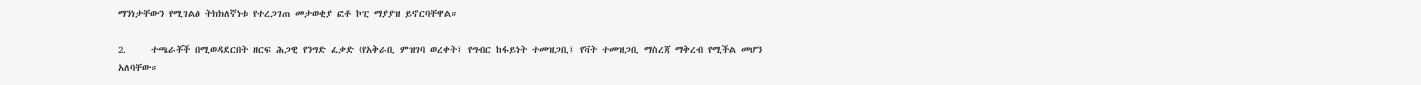ማንነታቸውን የሚገልፅ ትክክለኛነቱ የተረጋገጠ መታወቂያ ፎቶ ኮፒ ማያያዝ ይኖርባቸዋል።

2.     ተጫራቾች በሚወዳደርበት ዘርፍ ሕጋዊ የንግድ ፈቃድ (የአቅራቢ ምዝገባ ወረቀት፤ የግብር ከፋይነት ተመዝጋቢ፤ የቫት ተመዝጋቢ ማስረጃ ማቅረብ የሚችል መሆን አለባቸው።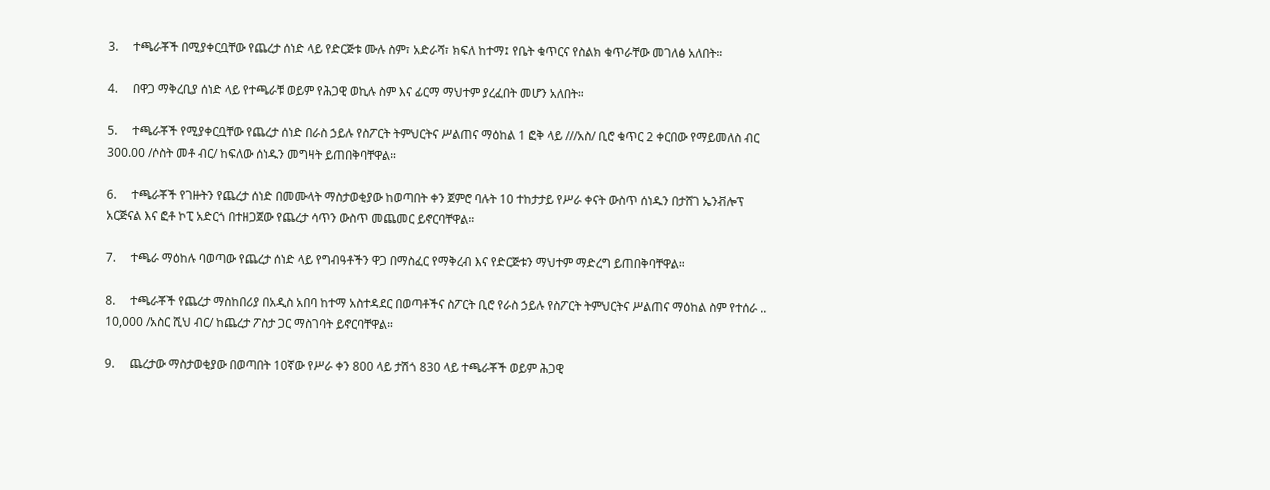3.     ተጫራቾች በሚያቀርቧቸው የጨረታ ሰነድ ላይ የድርጅቱ ሙሉ ስም፣ አድራሻ፣ ክፍለ ከተማ፤ የቤት ቁጥርና የስልክ ቁጥራቸው መገለፅ አለበት።

4.     በዋጋ ማቅረቢያ ሰነድ ላይ የተጫራቹ ወይም የሕጋዊ ወኪሉ ስም እና ፊርማ ማህተም ያረፈበት መሆን አለበት።

5.     ተጫራቾች የሚያቀርቧቸው የጨረታ ሰነድ በራስ ኃይሉ የስፖርት ትምህርትና ሥልጠና ማዕከል 1 ፎቅ ላይ ///አስ/ ቢሮ ቁጥር 2 ቀርበው የማይመለስ ብር 300.00 /ሶስት መቶ ብር/ ከፍለው ሰነዱን መግዛት ይጠበቅባቸዋል።

6.     ተጫራቾች የገዙትን የጨረታ ሰነድ በመሙላት ማስታወቂያው ከወጣበት ቀን ጀምሮ ባሉት 10 ተከታታይ የሥራ ቀናት ውስጥ ሰነዱን በታሸገ ኤንቭሎፕ አርጅናል እና ፎቶ ኮፒ አድርጎ በተዘጋጀው የጨረታ ሳጥን ውስጥ መጨመር ይኖርባቸዋል።

7.     ተጫራ ማዕከሉ ባወጣው የጨረታ ሰነድ ላይ የግብዓቶችን ዋጋ በማስፈር የማቅረብ እና የድርጅቱን ማህተም ማድረግ ይጠበቅባቸዋል።

8.     ተጫራቾች የጨረታ ማስከበሪያ በአዲስ አበባ ከተማ አስተዳደር በወጣቶችና ስፖርት ቢሮ የራስ ኃይሉ የስፖርት ትምህርትና ሥልጠና ማዕከል ስም የተሰራ .. 10,000 /አስር ሺህ ብር/ ከጨረታ ፖስታ ጋር ማስገባት ይኖርባቸዋል።

9.     ጨረታው ማስታወቂያው በወጣበት 10ኛው የሥራ ቀን 800 ላይ ታሽጎ 830 ላይ ተጫራቾች ወይም ሕጋዊ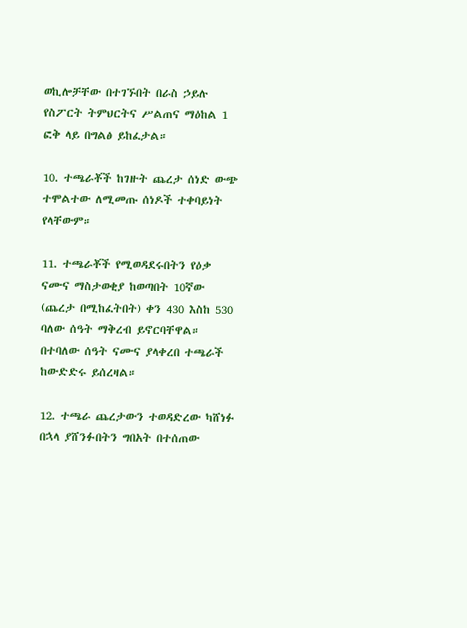ወኪሎቻቸው በተገኙበት በራስ ኃይሉ የስፖርት ትምህርትና ሥልጠና ማዕከል 1 ፎቅ ላይ በግልፅ ይከፈታል።

10. ተጫራቾች ከገዙት ጨረታ ሰነድ ውጭ ተሞልተው ለሚመጡ ሰነዶች ተቀባይነት የላቸውም።

11. ተጫራቾች የሚወዳደሩበትን የዕቃ ናሙና ማስታወቂያ ከወጣበት 10ኛው (ጨረታ በሚከፈትበት) ቀን 430 እስከ 530 ባለው ሰዓት ማቅረብ ይኖርባቸዋል። በተባለው ሰዓት ናሙና ያላቀረበ ተጫራች ከውድድሩ ይሰረዛል።

12. ተጫራ ጨረታውን ተወዳድረው ካሸነፉ በኋላ ያሸንፉበትን ግበአት በተሰጠው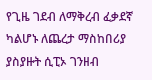የጊዜ ገደብ ለማቅረብ ፈቃደኛ ካልሆኑ ለጨረታ ማስከበሪያ ያስያዙት ሲፒኦ ገንዘብ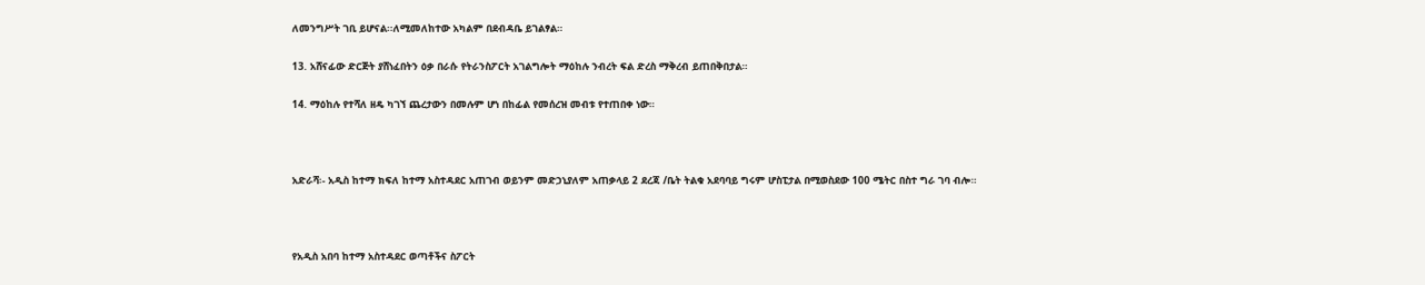ለመንግሥት ገቢ ይሆናል፡፡ለሚመለከተው አካልም በደብዳቤ ይገልፃል።

13. አሸናፊው ድርጅት ያሸነፈበትን ዕቃ በራሱ የትራንስፖርት አገልግሎት ማዕከሉ ንብረት ፍል ድረስ ማቅረብ ይጠበቅበታል።

14. ማዕከሉ የተሻለ ዘዴ ካገኘ ጨረታውን በመሉም ሆነ በከፊል የመሰረዝ መብቱ የተጠበቀ ነው።



አድራሻ፡- አዲስ ከተማ ክፍለ ከተማ አስተዳደር አጠገብ ወይንም መድኃኒያለም አጠቃላይ 2 ደረጃ /ቤት ትልቁ አደባባይ ግሩም ሆስፒታል በሚወስደው 100 ሜትር በስተ ግራ ገባ ብሎ።



የአዲስ አበባ ከተማ አስተዳደር ወጣቶችና ስፖርት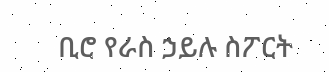ቢሮ የራስ ኃይሉ ስፖርት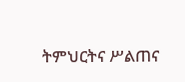ትምህርትና ሥልጠና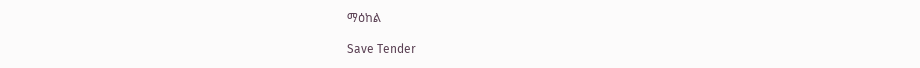ማዕከል

Save Tender